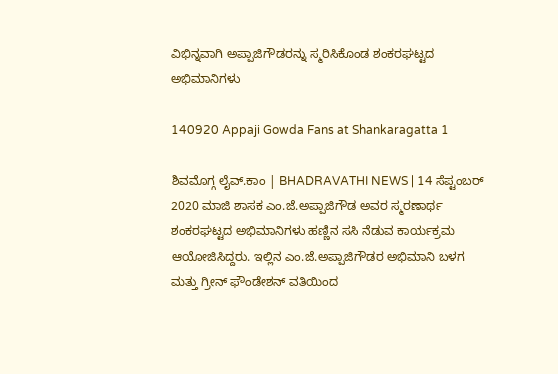ವಿಭಿನ್ನವಾಗಿ ಅಪ್ಪಾಜಿಗೌಡರನ್ನು ಸ್ಮರಿಸಿಕೊಂಡ ಶಂಕರಘಟ್ಟದ ಅಭಿಮಾನಿಗಳು

140920 Appaji Gowda Fans at Shankaragatta 1

ಶಿವಮೊಗ್ಗ ಲೈವ್.ಕಾಂ | BHADRAVATHI NEWS | 14 ಸೆಪ್ಟಂಬರ್ 2020 ಮಾಜಿ ಶಾಸಕ ಎಂ.ಜೆ.ಅಪ್ಪಾಜಿಗೌಡ ಅವರ ಸ್ಮರಣಾರ್ಥ ಶಂಕರಘಟ್ಟದ ಅಭಿಮಾನಿಗಳು ಹಣ್ಣಿನ ಸಸಿ ನೆಡುವ ಕಾರ್ಯಕ್ರಮ ಆಯೋಜಿಸಿದ್ದರು. ಇಲ್ಲಿನ ಎಂ.ಜೆ.ಅಪ್ಪಾಜಿಗೌಡರ ಅಭಿಮಾನಿ ಬಳಗ ಮತ್ತು ಗ್ರೀನ್ ಫೌಂಡೇಶನ್ ವತಿಯಿಂದ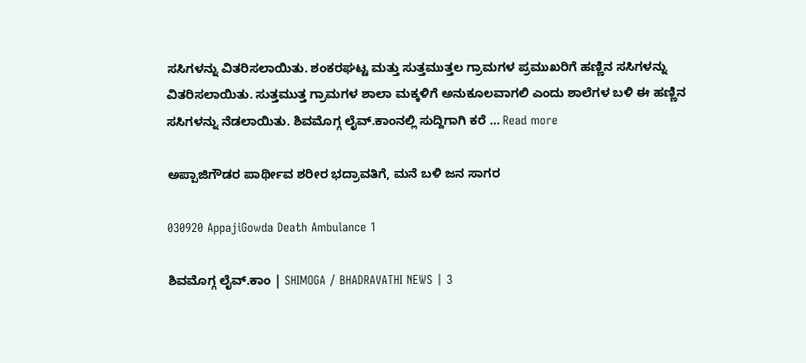ಸಸಿಗಳನ್ನು ವಿತರಿಸಲಾಯಿತು. ಶಂಕರಘಟ್ಟ ಮತ್ತು ಸುತ್ತಮುತ್ತಲ ಗ್ರಾಮಗಳ ಪ್ರಮುಖರಿಗೆ ಹಣ್ಣಿನ ಸಸಿಗಳನ್ನು ವಿತರಿಸಲಾಯಿತು. ಸುತ್ತಮುತ್ತ ಗ್ರಾಮಗಳ ಶಾಲಾ ಮಕ್ಕಳಿಗೆ ಅನುಕೂಲವಾಗಲಿ ಎಂದು ಶಾಲೆಗಳ ಬಳಿ ಈ ಹಣ್ಣಿನ ಸಸಿಗಳನ್ನು ನೆಡಲಾಯಿತು. ಶಿವಮೊಗ್ಗ ಲೈವ್.ಕಾಂನಲ್ಲಿ ಸುದ್ದಿಗಾಗಿ ಕರೆ … Read more

ಅಪ್ಪಾಜಿಗೌಡರ ಪಾರ್ಥೀವ ಶರೀರ ಭದ್ರಾವತಿಗೆ, ಮನೆ ಬಳಿ ಜನ ಸಾಗರ

030920 AppajiGowda Death Ambulance 1

ಶಿವಮೊಗ್ಗ ಲೈವ್.ಕಾಂ | SHIMOGA / BHADRAVATHI NEWS | 3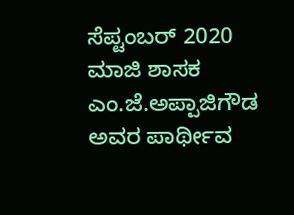ಸೆಪ್ಟಂಬರ್ 2020 ಮಾಜಿ ಶಾಸಕ ಎಂ.ಜೆ.ಅಪ್ಪಾಜಿಗೌಡ ಅವರ ಪಾರ್ಥೀವ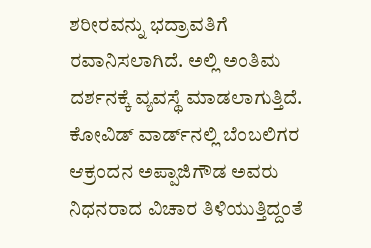ಶರೀರವನ್ನು ಭದ್ರಾವತಿಗೆ ರವಾನಿಸಲಾಗಿದೆ. ಅಲ್ಲಿ ಅಂತಿಮ ದರ್ಶನಕ್ಕೆ ವ್ಯವಸ್ಥೆ ಮಾಡಲಾಗುತ್ತಿದೆ. ಕೋವಿಡ್ ವಾರ್ಡ್‍ನಲ್ಲಿ ಬೆಂಬಲಿಗರ ಆಕ್ರಂದನ ಅಪ್ಪಾಜಿಗೌಡ ಅವರು ನಿಧನರಾದ ವಿಚಾರ ತಿಳಿಯುತ್ತಿದ್ದಂತೆ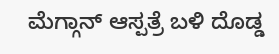ಮೆಗ್ಗಾನ್ ಆಸ್ಪತ್ರೆ ಬಳಿ ದೊಡ್ಡ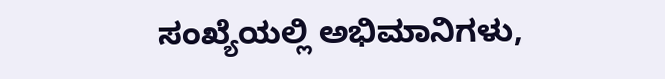ಸಂಖ್ಯೆಯಲ್ಲಿ ಅಭಿಮಾನಿಗಳು,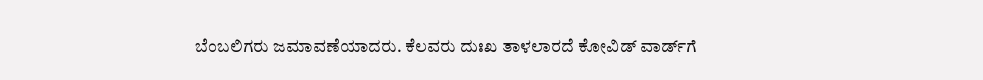ಬೆಂಬಲಿಗರು ಜಮಾವಣೆಯಾದರು. ಕೆಲವರು ದುಃಖ ತಾಳಲಾರದೆ ಕೋವಿಡ್ ವಾರ್ಡ್‍ಗೆ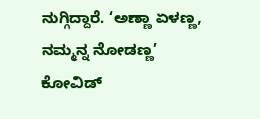ನುಗ್ಗಿದ್ದಾರೆ. ‘ಅಣ್ಣಾ ಏಳಣ್ಣ, ನಮ್ಮನ್ನ ನೋಡಣ್ಣ’ ಕೋವಿಡ್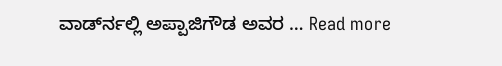ವಾರ್ಡ್‍ನಲ್ಲಿ ಅಪ್ಪಾಜಿಗೌಡ ಅವರ … Read more